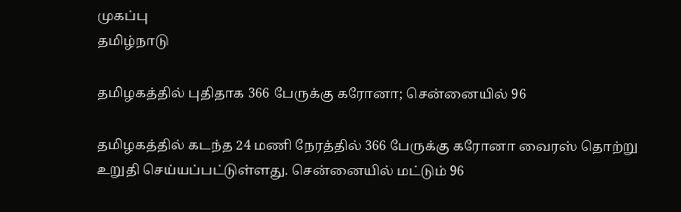முகப்பு
தமிழ்நாடு

தமிழகத்தில் புதிதாக 366 பேருக்கு கரோனா; சென்னையில் 96

தமிழகத்தில் கடந்த 24 மணி நேரத்தில் 366 பேருக்கு கரோனா வைரஸ் தொற்று உறுதி செய்யப்பட்டுள்ளது. சென்னையில் மட்டும் 96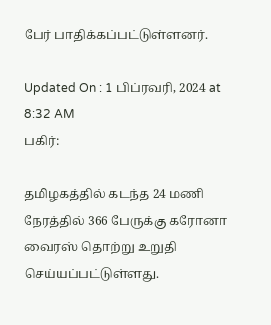பேர் பாதிக்கப்பட்டுள்ளனர்.

Updated On : 1 பிப்ரவரி, 2024 at 8:32 AM
பகிர்:

தமிழகத்தில் கடந்த 24 மணி நேரத்தில் 366 பேருக்கு கரோனா வைரஸ் தொற்று உறுதி செய்யப்பட்டுள்ளது.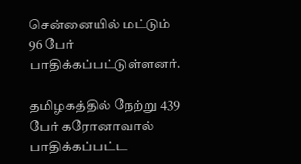சென்னையில் மட்டும் 96 பேர் பாதிக்கப்பட்டுள்ளனர்.

தமிழகத்தில் நேற்று 439 பேர் கரோனாவால் பாதிக்கப்பட்ட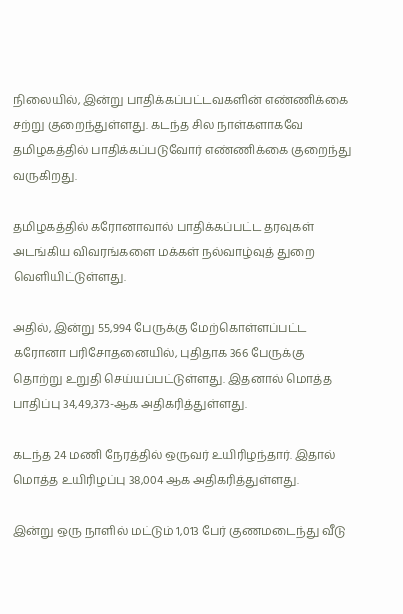நிலையில், இன்று பாதிக்கப்பட்டவகளின் எண்ணிக்கை சற்று குறைந்துள்ளது. கடந்த சில நாள்களாகவே தமிழகத்தில் பாதிக்கப்படுவோர் எண்ணிக்கை குறைந்து வருகிறது.

தமிழகத்தில் கரோனாவால் பாதிக்கப்பட்ட தரவுகள் அடங்கிய விவரங்களை மக்கள் நல்வாழ்வுத் துறை வெளியிட்டுள்ளது.

அதில், இன்று 55,994 பேருக்கு மேற்கொள்ளப்பட்ட கரோனா பரிசோதனையில், புதிதாக 366 பேருக்கு தொற்று உறுதி செய்யப்பட்டுள்ளது. இதனால் மொத்த பாதிப்பு 34,49,373-ஆக அதிகரித்துள்ளது.

கடந்த 24 மணி நேரத்தில் ஒருவர் உயிரிழந்தார். இதால் மொத்த உயிரிழப்பு 38,004 ஆக அதிகரித்துள்ளது.

இன்று ஒரு நாளில் மட்டும் 1,013 பேர் குணமடைந்து வீடு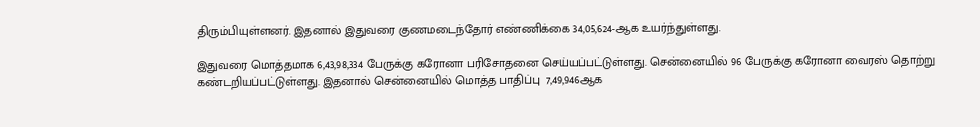திரும்பியுள்ளனர். இதனால் இதுவரை குணமடைந்தோர் எண்ணிக்கை 34,05,624-ஆக உயர்ந்துள்ளது.

இதுவரை மொத்தமாக 6,43,98,334 பேருக்கு கரோனா பரிசோதனை செய்யப்பட்டுள்ளது. சென்னையில் 96 பேருக்கு கரோனா வைரஸ் தொற்று கண்டறியப்பட்டுள்ளது. இதனால் சென்னையில் மொத்த பாதிப்பு  7,49,946ஆக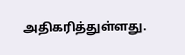அதிகரித்துள்ளது.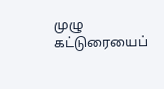முழு கட்டுரையைப்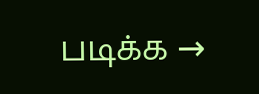படிக்க →